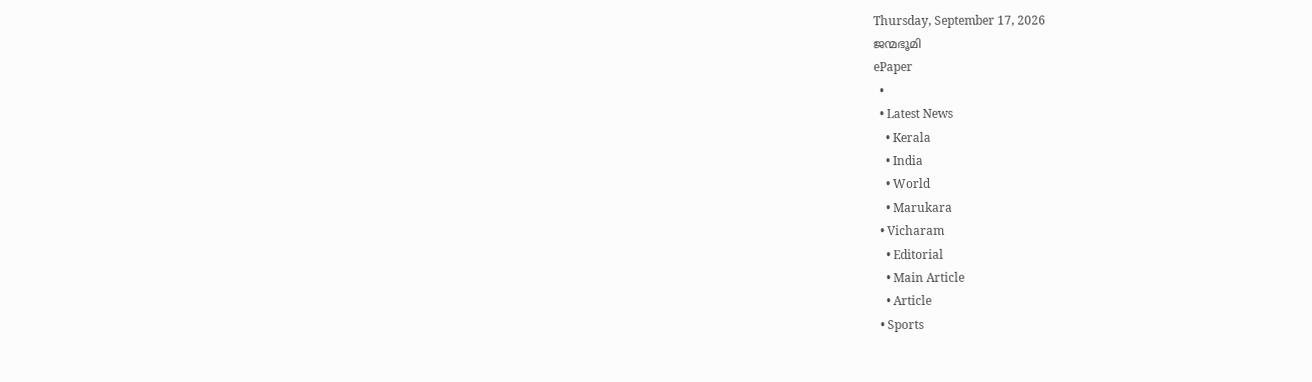Thursday, September 17, 2026
ജന്മഭൂമി
ePaper
  •
  • Latest News
    • Kerala
    • India
    • World
    • Marukara
  • Vicharam
    • Editorial
    • Main Article
    • Article
  • Sports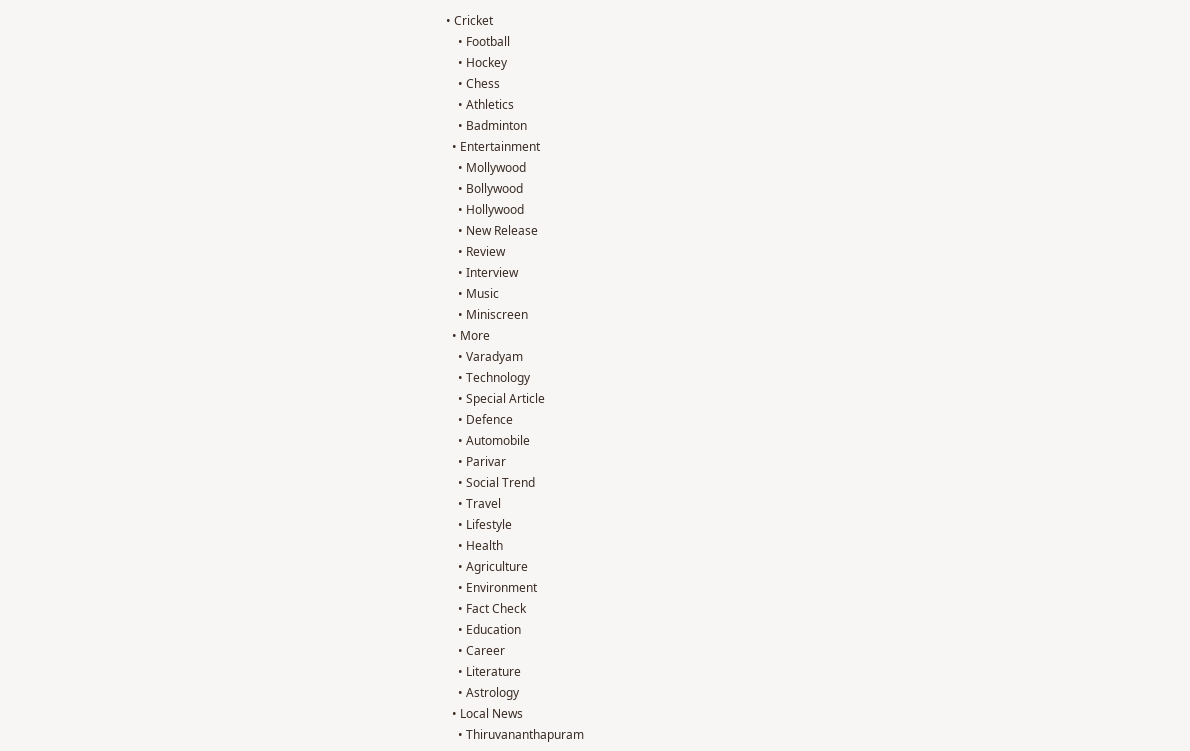• Cricket
    • Football
    • Hockey
    • Chess
    • Athletics
    • Badminton
  • Entertainment
    • Mollywood
    • Bollywood
    • Hollywood
    • New Release
    • Review
    • Interview
    • Music
    • Miniscreen
  • More
    • Varadyam
    • Technology
    • Special Article
    • Defence
    • Automobile
    • Parivar
    • Social Trend
    • Travel
    • Lifestyle
    • Health
    • Agriculture
    • Environment
    • Fact Check
    • Education
    • Career
    • Literature
    • Astrology
  • Local News
    • Thiruvananthapuram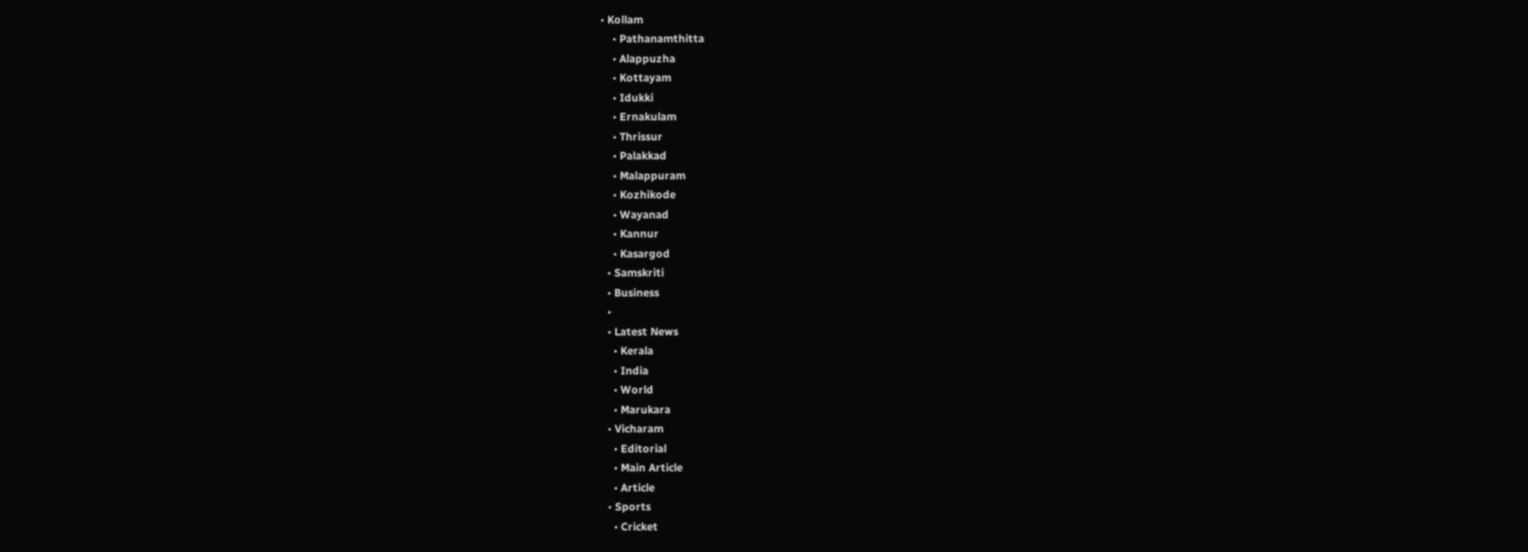• Kollam
    • Pathanamthitta
    • Alappuzha
    • Kottayam
    • Idukki
    • Ernakulam
    • Thrissur
    • Palakkad
    • Malappuram
    • Kozhikode
    • Wayanad
    • Kannur
    • Kasargod
  • Samskriti
  • Business
  •
  • Latest News
    • Kerala
    • India
    • World
    • Marukara
  • Vicharam
    • Editorial
    • Main Article
    • Article
  • Sports
    • Cricket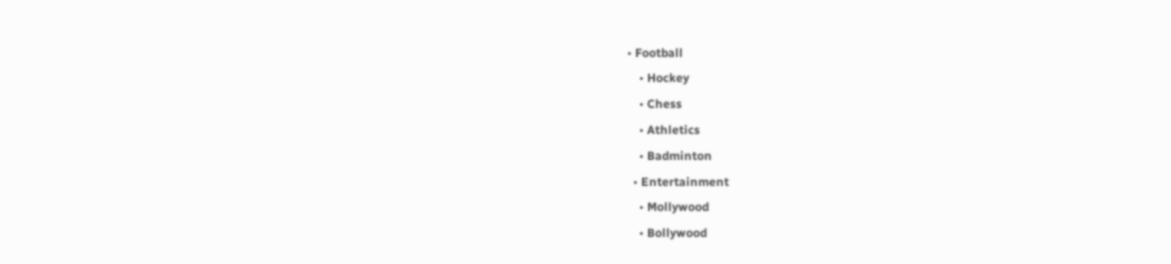• Football
    • Hockey
    • Chess
    • Athletics
    • Badminton
  • Entertainment
    • Mollywood
    • Bollywood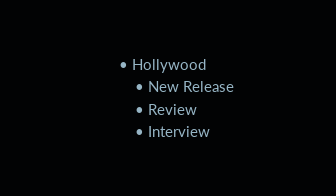• Hollywood
    • New Release
    • Review
    • Interview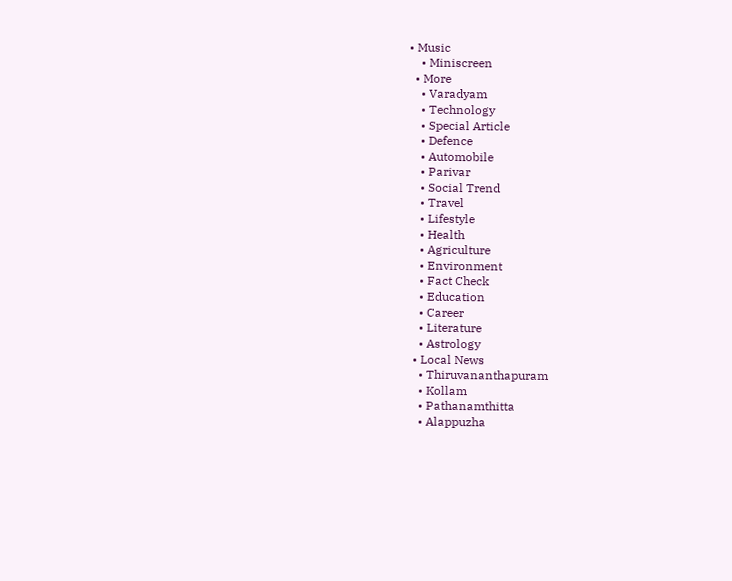• Music
    • Miniscreen
  • More
    • Varadyam
    • Technology
    • Special Article
    • Defence
    • Automobile
    • Parivar
    • Social Trend
    • Travel
    • Lifestyle
    • Health
    • Agriculture
    • Environment
    • Fact Check
    • Education
    • Career
    • Literature
    • Astrology
  • Local News
    • Thiruvananthapuram
    • Kollam
    • Pathanamthitta
    • Alappuzha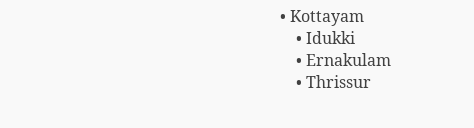• Kottayam
    • Idukki
    • Ernakulam
    • Thrissur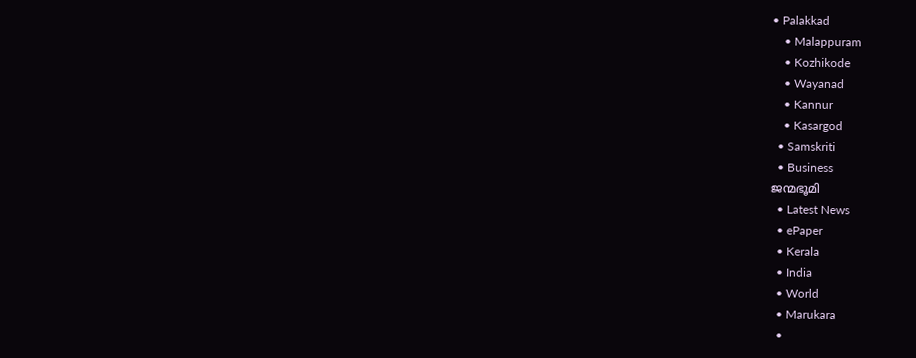• Palakkad
    • Malappuram
    • Kozhikode
    • Wayanad
    • Kannur
    • Kasargod
  • Samskriti
  • Business
ജന്മഭൂമി
  • Latest News
  • ePaper
  • Kerala
  • India
  • World
  • Marukara
  •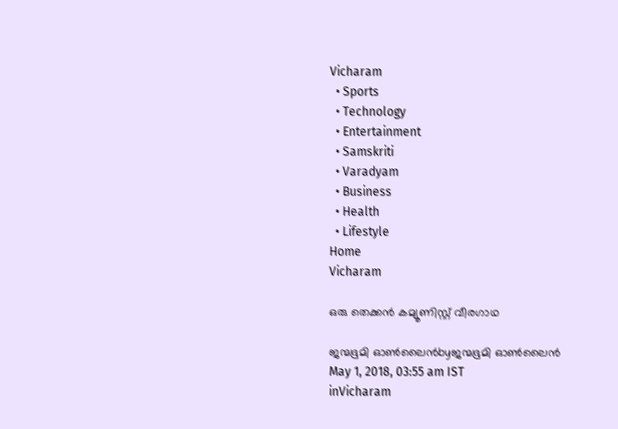Vicharam
  • Sports
  • Technology
  • Entertainment
  • Samskriti
  • Varadyam
  • Business
  • Health
  • Lifestyle
Home
Vicharam

ഒരു തെക്കൻ കമ്യൂണിസ്റ്റ് വീരഗാഥ

ജന്മഭൂമി ഓണ്‍ലൈന്‍byജന്മഭൂമി ഓണ്‍ലൈന്‍
May 1, 2018, 03:55 am IST
inVicharam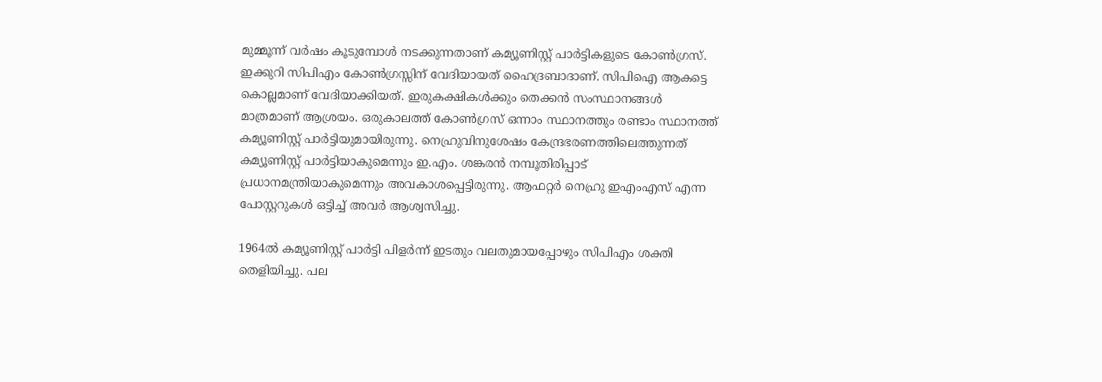മുമ്മൂന്ന് വര്‍ഷം കൂടുമ്പോള്‍ നടക്കുന്നതാണ് കമ്യൂണിസ്റ്റ് പാര്‍ട്ടികളുടെ കോണ്‍ഗ്രസ്. ഇക്കുറി സിപിഎം കോണ്‍ഗ്രസ്സിന് വേദിയായത് ഹൈദ്രബാദാണ്. സിപിഐ ആകട്ടെ കൊല്ലമാണ് വേദിയാക്കിയത്. ഇരുകക്ഷികള്‍ക്കും തെക്കന്‍ സംസ്ഥാനങ്ങള്‍ മാത്രമാണ് ആശ്രയം. ഒരുകാലത്ത് കോണ്‍ഗ്രസ് ഒന്നാം സ്ഥാനത്തും രണ്ടാം സ്ഥാനത്ത് കമ്യൂണിസ്റ്റ് പാര്‍ട്ടിയുമായിരുന്നു. നെഹ്രുവിനുശേഷം കേന്ദ്രഭരണത്തിലെത്തുന്നത് കമ്യൂണിസ്റ്റ് പാര്‍ട്ടിയാകുമെന്നും ഇ.എം. ശങ്കരന്‍ നമ്പൂതിരിപ്പാട് പ്രധാനമന്ത്രിയാകുമെന്നും അവകാശപ്പെട്ടിരുന്നു. ആഫറ്റര്‍ നെഹ്രു ഇഎംഎസ് എന്ന പോസ്റ്ററുകള്‍ ഒട്ടിച്ച് അവര്‍ ആശ്വസിച്ചു.

1964ല്‍ കമ്യൂണിസ്റ്റ് പാര്‍ട്ടി പിളര്‍ന്ന് ഇടതും വലതുമായപ്പോഴും സിപിഎം ശക്തി തെളിയിച്ചു. പല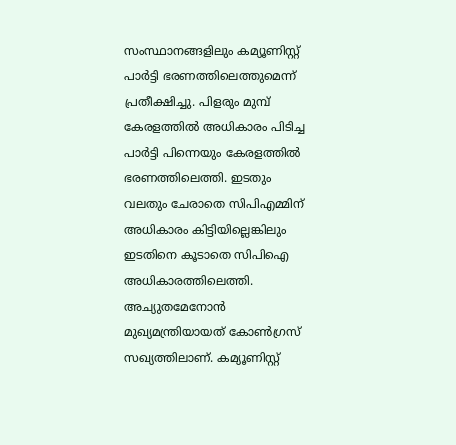സംസ്ഥാനങ്ങളിലും കമ്യൂണിസ്റ്റ് പാര്‍ട്ടി ഭരണത്തിലെത്തുമെന്ന് പ്രതീക്ഷിച്ചു. പിളരും മുമ്പ് കേരളത്തില്‍ അധികാരം പിടിച്ച പാര്‍ട്ടി പിന്നെയും കേരളത്തില്‍ ഭരണത്തിലെത്തി. ഇടതും വലതും ചേരാതെ സിപിഎമ്മിന് അധികാരം കിട്ടിയില്ലെങ്കിലും ഇടതിനെ കൂടാതെ സിപിഐ അധികാരത്തിലെത്തി. അച്യുതമേനോന്‍ മുഖ്യമന്ത്രിയായത് കോണ്‍ഗ്രസ് സഖ്യത്തിലാണ്. കമ്യൂണിസ്റ്റ്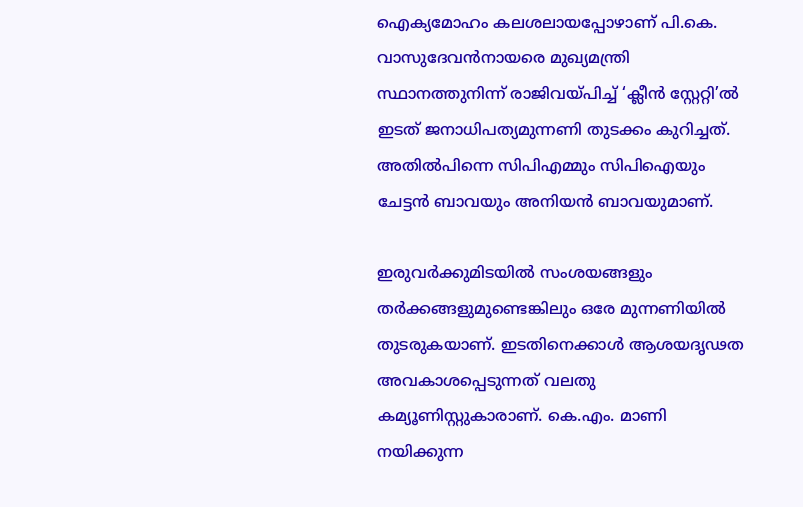ഐക്യമോഹം കലശലായപ്പോഴാണ് പി.കെ. വാസുദേവന്‍നായരെ മുഖ്യമന്ത്രി സ്ഥാനത്തുനിന്ന് രാജിവയ്‌പിച്ച് ‘ക്ലീന്‍ സ്റ്റേറ്റി’ല്‍ ഇടത് ജനാധിപത്യമുന്നണി തുടക്കം കുറിച്ചത്. അതില്‍പിന്നെ സിപിഎമ്മും സിപിഐയും ചേട്ടന്‍ ബാവയും അനിയന്‍ ബാവയുമാണ്.

ഇരുവര്‍ക്കുമിടയില്‍ സംശയങ്ങളും തര്‍ക്കങ്ങളുമുണ്ടെങ്കിലും ഒരേ മുന്നണിയില്‍ തുടരുകയാണ്. ഇടതിനെക്കാള്‍ ആശയദൃഢത അവകാശപ്പെടുന്നത് വലതു കമ്യൂണിസ്റ്റുകാരാണ്. കെ.എം. മാണി നയിക്കുന്ന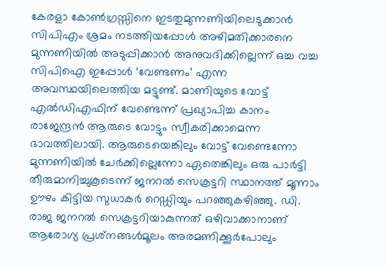കേരളാ കോണ്‍ഗ്രസ്സിനെ ഇടതുമുന്നണിയിലെടുക്കാന്‍ സിപിഎം ശ്രമം നടത്തിയപ്പോള്‍ അഴിമതിക്കാരനെ മുന്നണിയില്‍ അടുപ്പിക്കാന്‍ അനുവദിക്കില്ലെന്ന് ഒച്ച വച്ച സിപിഐ ഇപ്പോള്‍ ‘വേണ്ടണം’ എന്ന അവസ്ഥയിലെത്തിയ മട്ടുണ്ട്. മാണിയുടെ വോട്ട് എല്‍ഡിഎഫിന് വേണ്ടെന്ന് പ്രഖ്യാപിച്ച കാനം രാജേന്ദ്രന്‍ ആരുടെ വോട്ടും സ്വീകരിക്കാമെന്ന ഭാവത്തിലായി. ആരുടെയെങ്കിലും വോട്ട് വേണ്ടെന്നോ മുന്നണിയില്‍ ചേര്‍ക്കില്ലെന്നോ ഏതെങ്കിലും ഒരു പാര്‍ട്ടി തീരുമാനിച്ചുകൂടെന്ന് ജനറല്‍ സെക്രട്ടറി സ്ഥാനത്ത് മൂന്നാം ഊഴം കിട്ടിയ സുധാകര്‍ റെഡ്ഡിയും പറഞ്ഞുകഴിഞ്ഞു. ഡി. രാജ ജനറല്‍ സെക്രട്ടറിയാകുന്നത് ഒഴിവാക്കാനാണ് ആരോഗ്യ പ്രശ്‌നങ്ങള്‍മൂലം അരമണിക്കൂര്‍പോലും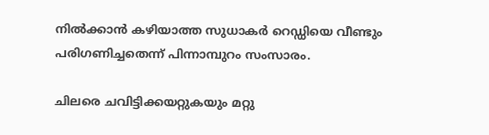നില്‍ക്കാന്‍ കഴിയാത്ത സുധാകര്‍ റെഡ്ഡിയെ വീണ്ടും പരിഗണിച്ചതെന്ന് പിന്നാമ്പുറം സംസാരം.

ചിലരെ ചവിട്ടിക്കയറ്റുകയും മറ്റു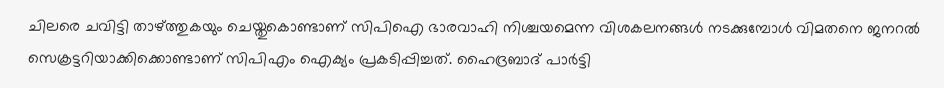ചിലരെ ചവിട്ടി താഴ്‌ത്തുകയും ചെയ്തുകൊണ്ടാണ് സിപിഐ ഭാരവാഹി നിശ്ചയമെന്ന വിശകലനങ്ങള്‍ നടക്കുമ്പോള്‍ വിമതനെ ജനറല്‍ സെക്രട്ടറിയാക്കിക്കൊണ്ടാണ് സിപിഎം ഐക്യം പ്രകടിപ്പിച്ചത്. ഹൈദ്രബാദ് പാര്‍ട്ടി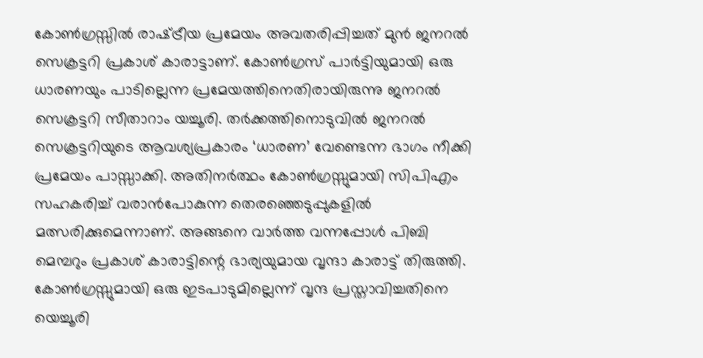കോണ്‍ഗ്രസ്സില്‍ രാഷ്‌ട്രീയ പ്രമേയം അവതരിപ്പിച്ചത് മുന്‍ ജനറല്‍ സെക്രട്ടറി പ്രകാശ് കാരാട്ടാണ്. കോണ്‍ഗ്രസ് പാര്‍ട്ടിയുമായി ഒരു ധാരണയും പാടില്ലെന്ന പ്രമേയത്തിനെതിരായിരുന്നു ജനറല്‍ സെക്രട്ടറി സീതാറാം യച്ചൂരി. തര്‍ക്കത്തിനൊടുവില്‍ ജനറല്‍ സെക്രട്ടറിയുടെ ആവശ്യപ്രകാരം ‘ധാരണ’ വേണ്ടെന്ന ഭാഗം നീക്കി പ്രമേയം പാസ്സാക്കി. അതിനര്‍ത്ഥം കോണ്‍ഗ്രസ്സുമായി സിപിഎം സഹകരിച്ച് വരാന്‍പോകുന്ന തെരഞ്ഞെടുപ്പുകളില്‍ മത്സരിക്കുമെന്നാണ്. അങ്ങനെ വാര്‍ത്ത വന്നപ്പോള്‍ പിബി മെമ്പറും പ്രകാശ് കാരാട്ടിന്റെ ഭാര്യയുമായ വൃന്ദാ കാരാട്ട് തിരുത്തി. കോണ്‍ഗ്രസ്സുമായി ഒരു ഇടപാടുമില്ലെന്ന് വൃന്ദ പ്രസ്താവിച്ചതിനെ യെച്ചൂരി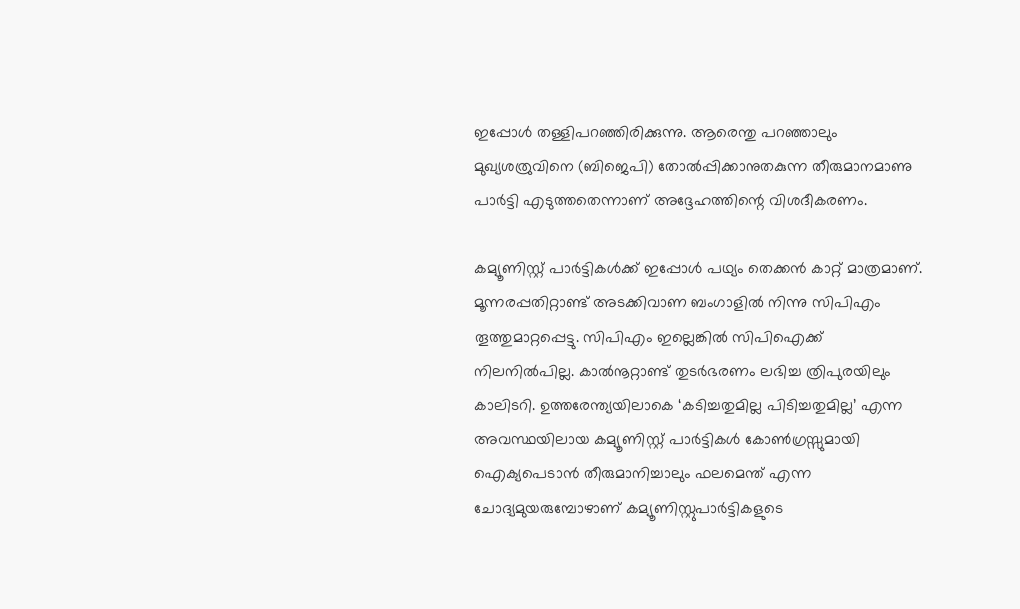ഇപ്പോള്‍ തള്ളിപറഞ്ഞിരിക്കുന്നു. ആരെന്തു പറഞ്ഞാലും മുഖ്യശത്രുവിനെ (ബിജെപി) തോല്‍പ്പിക്കാനുതകുന്ന തീരുമാനമാണു പാര്‍ട്ടി എടുത്തതെന്നാണ് അദ്ദേഹത്തിന്റെ വിശദീകരണം.

കമ്യൂണിസ്റ്റ് പാര്‍ട്ടികള്‍ക്ക് ഇപ്പോള്‍ പഥ്യം തെക്കന്‍ കാറ്റ് മാത്രമാണ്. മൂന്നരപ്പതിറ്റാണ്ട് അടക്കിവാണ ബംഗാളില്‍ നിന്നു സിപിഎം തൂത്തുമാറ്റപ്പെട്ടു. സിപിഎം ഇല്ലെങ്കില്‍ സിപിഐക്ക് നിലനില്‍പില്ല. കാല്‍നൂറ്റാണ്ട് തുടര്‍ഭരണം ലഭിച്ച ത്രിപുരയിലും കാലിടറി. ഉത്തരേന്ത്യയിലാകെ ‘കടിച്ചതുമില്ല പിടിച്ചതുമില്ല’ എന്ന അവസ്ഥയിലായ കമ്യൂണിസ്റ്റ് പാര്‍ട്ടികള്‍ കോണ്‍ഗ്രസ്സുമായി ഐക്യപെടാന്‍ തീരുമാനിച്ചാലും ഫലമെന്ത് എന്ന ചോദ്യമുയരുമ്പോഴാണ് കമ്യൂണിസ്റ്റുപാര്‍ട്ടികളുടെ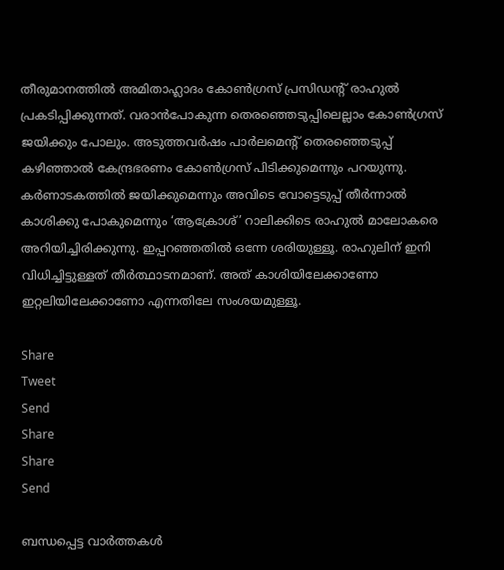തീരുമാനത്തില്‍ അമിതാഹ്ലാദം കോണ്‍ഗ്രസ് പ്രസിഡന്റ് രാഹുല്‍ പ്രകടിപ്പിക്കുന്നത്. വരാന്‍പോകുന്ന തെരഞ്ഞെടുപ്പിലെല്ലാം കോണ്‍ഗ്രസ് ജയിക്കും പോലും. അടുത്തവര്‍ഷം പാര്‍ലമെന്റ് തെരഞ്ഞെടുപ്പ് കഴിഞ്ഞാല്‍ കേന്ദ്രഭരണം കോണ്‍ഗ്രസ് പിടിക്കുമെന്നും പറയുന്നു. കര്‍ണാടകത്തില്‍ ജയിക്കുമെന്നും അവിടെ വോട്ടെടുപ്പ് തീര്‍ന്നാല്‍ കാശിക്കു പോകുമെന്നും ‘ആക്രോശ്’ റാലിക്കിടെ രാഹുല്‍ മാലോകരെ അറിയിച്ചിരിക്കുന്നു. ഇപ്പറഞ്ഞതില്‍ ഒന്നേ ശരിയുള്ളൂ. രാഹുലിന് ഇനി വിധിച്ചിട്ടുള്ളത് തീര്‍ത്ഥാടനമാണ്. അത് കാശിയിലേക്കാണോ ഇറ്റലിയിലേക്കാണോ എന്നതിലേ സംശയമുള്ളൂ.

Share
Tweet
Send
Share
Share
Send

ബന്ധപ്പെട്ട വാര്‍ത്തകള്‍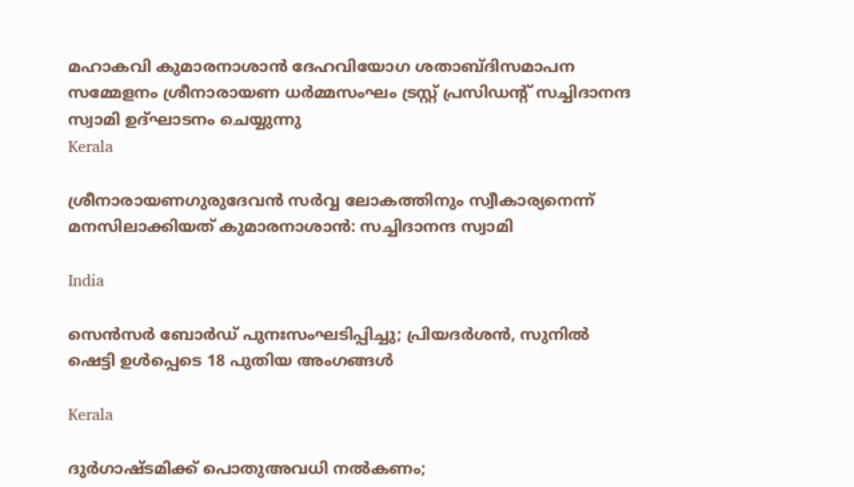മഹാകവി കുമാരനാശാന്‍ ദേഹവിയോഗ ശതാബ്ദിസമാപന സമ്മേളനം ശ്രീനാരായണ ധര്‍മ്മസംഘം ട്രസ്റ്റ് പ്രസിഡന്റ് സച്ചിദാനന്ദ സ്വാമി ഉദ്ഘാടനം ചെയ്യുന്നു
Kerala

ശ്രീനാരായണഗുരുദേവന്‍ സര്‍വ്വ ലോകത്തിനും സ്വീകാര്യനെന്ന് മനസിലാക്കിയത് കുമാരനാശാന്‍: സച്ചിദാനന്ദ സ്വാമി

India

സെൻസർ ബോർഡ് പുനഃസംഘടിപ്പിച്ചു; പ്രിയദർശൻ, സുനിൽ ഷെട്ടി ഉൾപ്പെടെ 18 പുതിയ അംഗങ്ങൾ

Kerala

ദുര്‍ഗാഷ്ടമിക്ക് പൊതുഅവധി നല്‍കണം;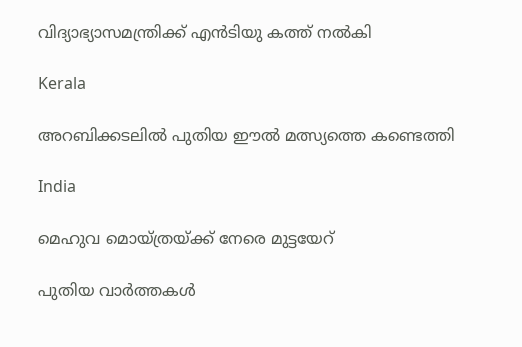വിദ്യാഭ്യാസമന്ത്രിക്ക് എന്‍ടിയു കത്ത് നല്‍കി

Kerala

അറബിക്കടലില്‍ പുതിയ ഈല്‍ മത്സ്യത്തെ കണ്ടെത്തി

India

മെഹുവ മൊയ്ത്രയ്‌ക്ക് നേരെ മുട്ടയേറ്

പുതിയ വാര്‍ത്തകള്‍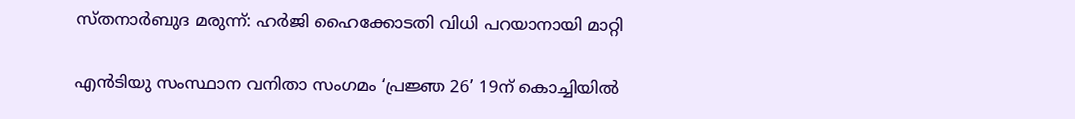സ്തനാര്‍ബുദ മരുന്ന്: ഹര്‍ജി ഹൈക്കോടതി വിധി പറയാനായി മാറ്റി

എന്‍ടിയു സംസ്ഥാന വനിതാ സംഗമം ‘പ്രജ്ഞ 26’ 19ന് കൊച്ചിയില്‍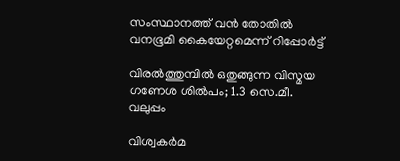സംസ്ഥാനത്ത് വന്‍ തോതില്‍ വനഭൂമി കൈയേറ്റമെന്ന് റിപ്പോര്‍ട്ട്

വിരല്‍ത്തുമ്പില്‍ ഒതുങ്ങുന്ന വിസ്മയ ഗണേശ ശില്‍പം; 1.3 സെ.മീ. വലുപ്പം

വിശ്വകര്‍മ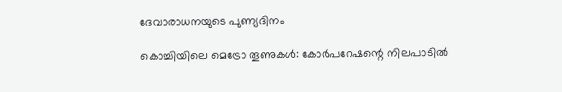ദേവാരാധനയുടെ പുണ്യദിനം

കൊച്ചിയിലെ മെട്രോ തൂണുകള്‍: കോര്‍പറേഷന്റെ നിലപാടില്‍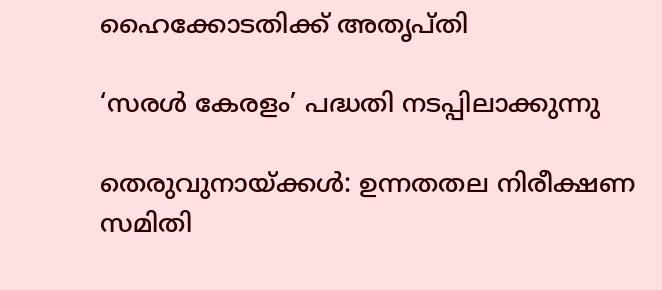ഹൈക്കോടതിക്ക് അതൃപ്തി

‘സരള്‍ കേരളം’ പദ്ധതി നടപ്പിലാക്കുന്നു

തെരുവുനായ്‌ക്കള്‍: ഉന്നതതല നിരീക്ഷണ സമിതി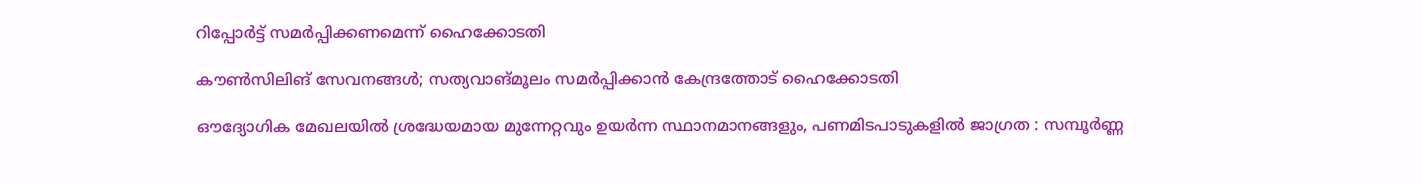റിപ്പോര്‍ട്ട് സമര്‍പ്പിക്കണമെന്ന് ഹൈക്കോടതി

കൗണ്‍സിലിങ് സേവനങ്ങള്‍; സത്യവാങ്മൂലം സമര്‍പ്പിക്കാന്‍ കേന്ദ്രത്തോട് ഹൈക്കോടതി

ഔദ്യോഗിക മേഖലയിൽ ശ്രദ്ധേയമായ മുന്നേറ്റവും ഉയർന്ന സ്ഥാനമാനങ്ങളും, പണമിടപാടുകളിൽ ജാഗ്രത : സമ്പൂർണ്ണ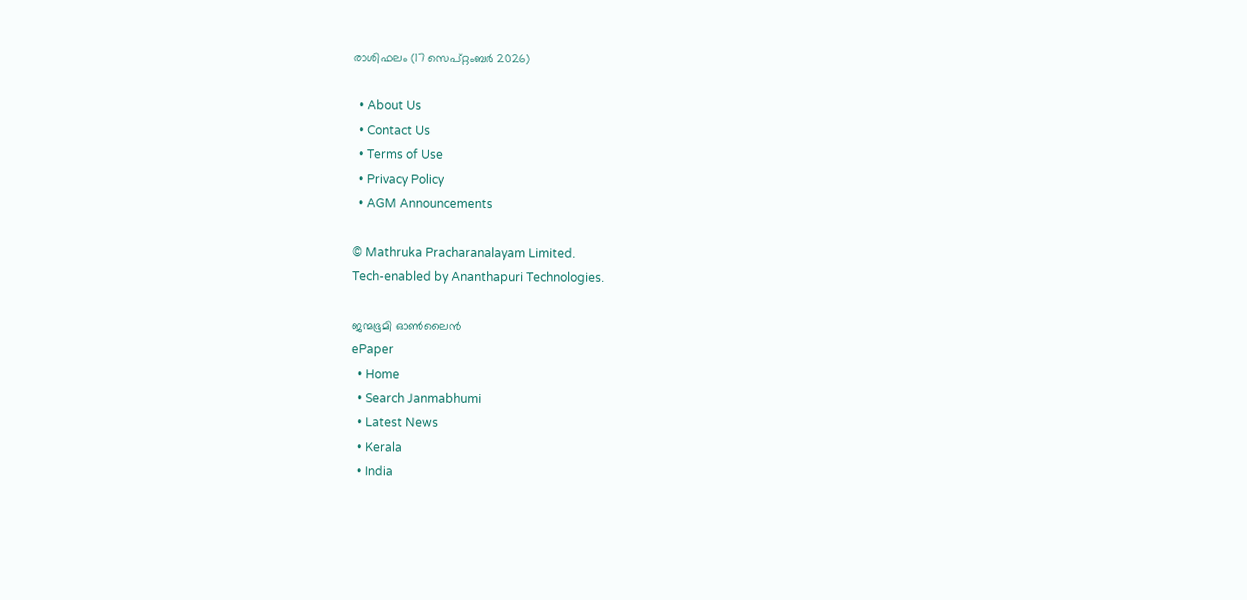രാശിഫലം (17 സെപ്റ്റംബർ 2026)

  • About Us
  • Contact Us
  • Terms of Use
  • Privacy Policy
  • AGM Announcements

© Mathruka Pracharanalayam Limited.
Tech-enabled by Ananthapuri Technologies.

ജന്മഭൂമി ഓണ്‍ലൈന്‍
ePaper
  • Home
  • Search Janmabhumi
  • Latest News
  • Kerala
  • India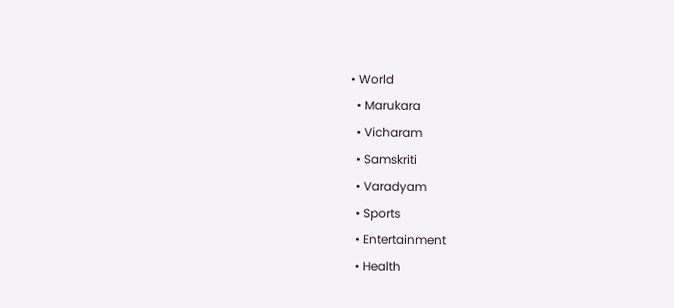• World
  • Marukara
  • Vicharam
  • Samskriti
  • Varadyam
  • Sports
  • Entertainment
  • Health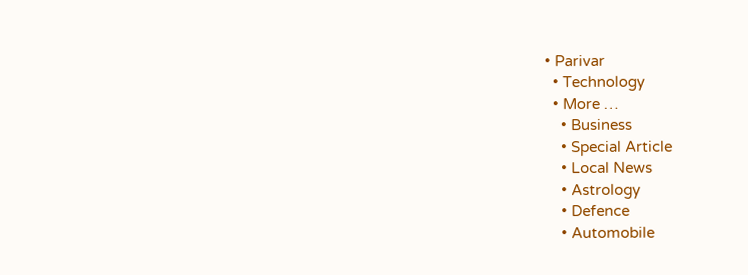• Parivar
  • Technology
  • More …
    • Business
    • Special Article
    • Local News
    • Astrology
    • Defence
    • Automobile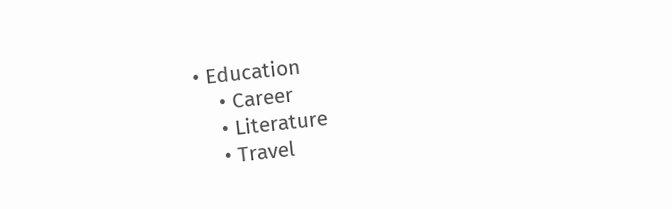• Education
    • Career
    • Literature
    • Travel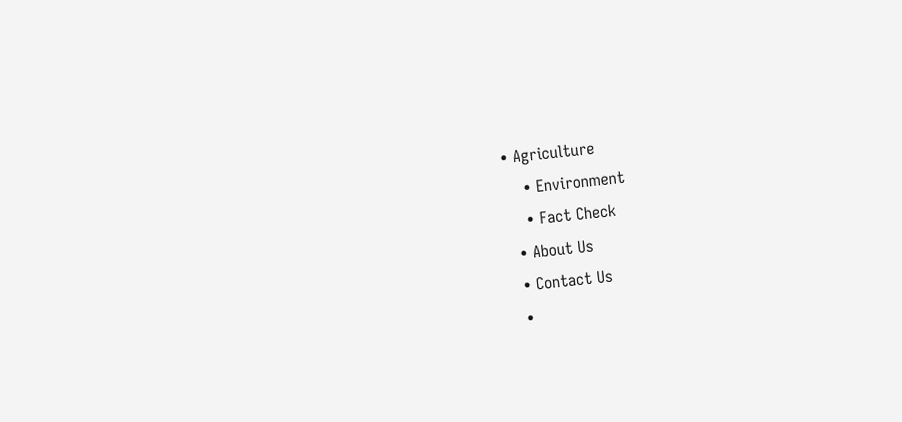• Agriculture
    • Environment
    • Fact Check
  • About Us
  • Contact Us
  •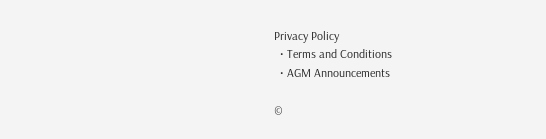Privacy Policy
  • Terms and Conditions
  • AGM Announcements

©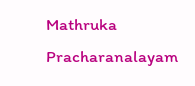Mathruka Pracharanalayam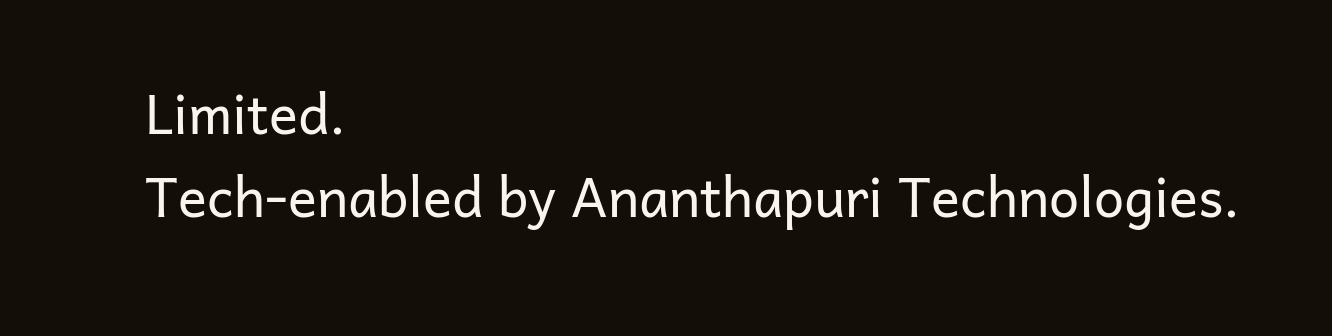Limited.
Tech-enabled by Ananthapuri Technologies.